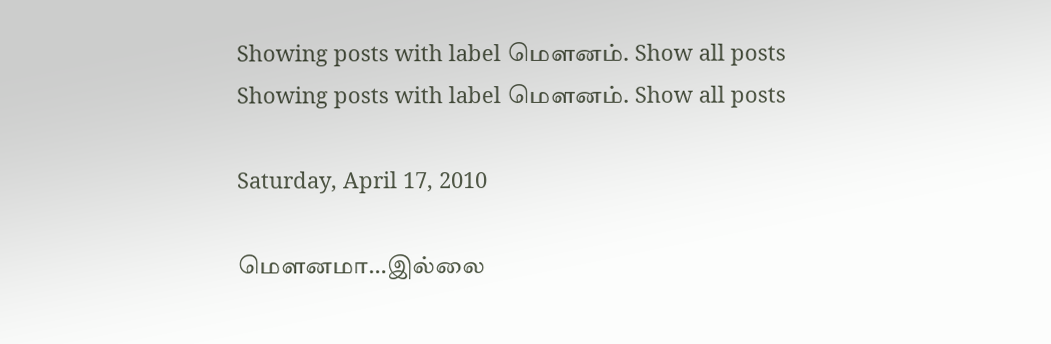Showing posts with label மௌனம். Show all posts
Showing posts with label மௌனம். Show all posts

Saturday, April 17, 2010

மௌனமா…இல்லை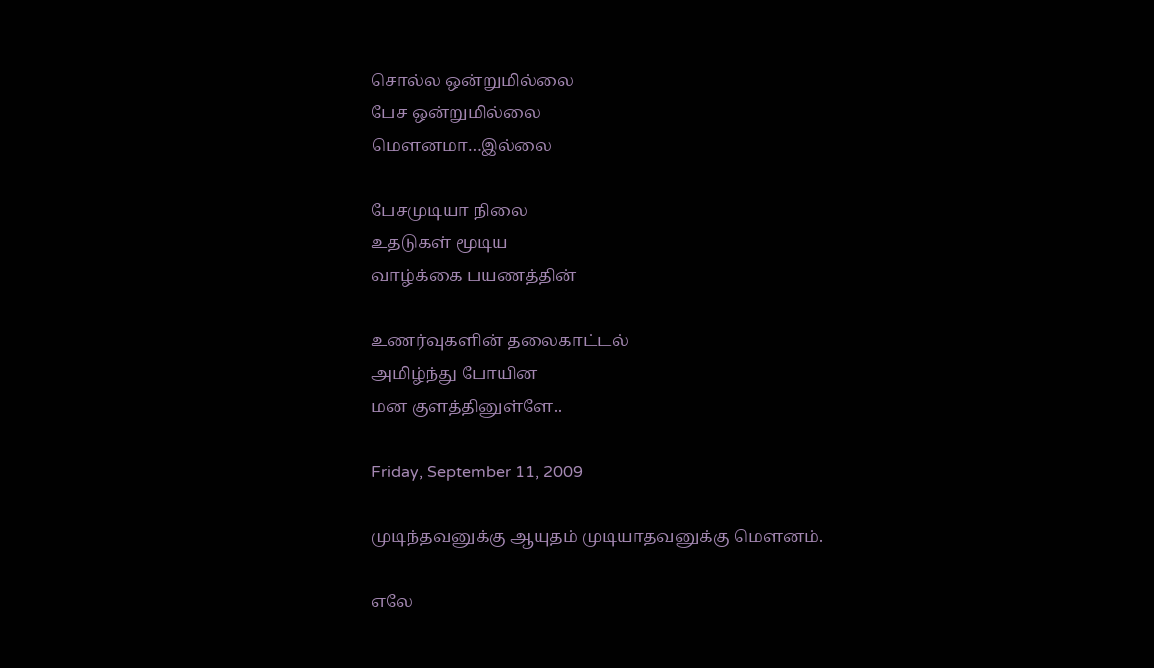சொல்ல ஒன்றுமில்லை
பேச ஒன்றுமில்லை
மௌனமா…இல்லை

பேசமுடியா நிலை
உதடுகள் மூடிய
வாழ்க்கை பயணத்தின்

உணர்வுகளின் தலைகாட்டல்
அமிழ்ந்து போயின
மன குளத்தினுள்ளே..

Friday, September 11, 2009

முடிந்தவனுக்கு ஆயுதம் முடியாதவனுக்கு மௌனம்.

எலே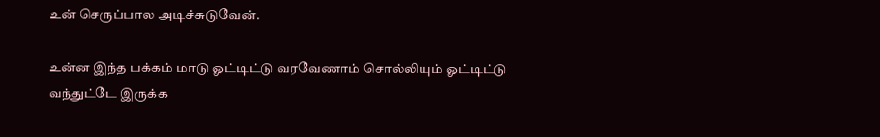உன் செருப்பால அடிச்சுடுவேன்.

உன்ன இந்த பக்கம் மாடு ஓட்டிட்டு வரவேணாம் சொல்லியும் ஓட்டிட்டு வந்துட்டே இருக்க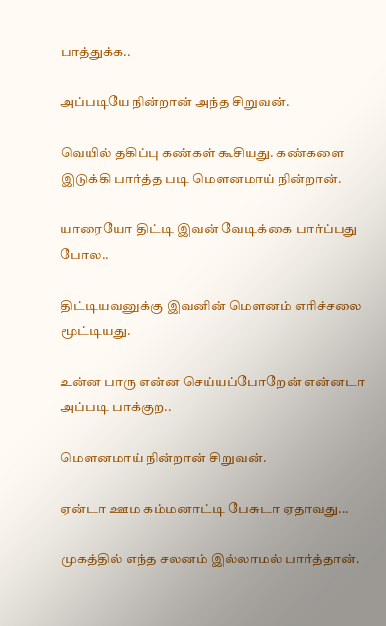பாத்துக்க..

அப்படியே நின்றான் அந்த சிறுவன்.

வெயில் தகிப்பு கண்கள் கூசியது. கண்களை இடுக்கி பார்த்த படி மௌனமாய் நின்றான்.

யாரையோ திட்டி இவன் வேடிக்கை பார்ப்பது போல..

திட்டியவனுக்கு இவனின் மௌனம் எரிச்சலை மூட்டியது.

உன்ன பாரு என்ன செய்யப்போறேன் என்னடா அப்படி பாக்குற..

மௌனமாய் நின்றான் சிறுவன்.

ஏன்டா ஊம கம்மனாட்டி பேசுடா ஏதாவது...

முகத்தில் எந்த சலனம் இல்லாமல் பார்த்தான்.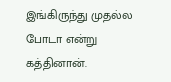இங்கிருந்து முதல்ல போடா என்று கத்தினான்.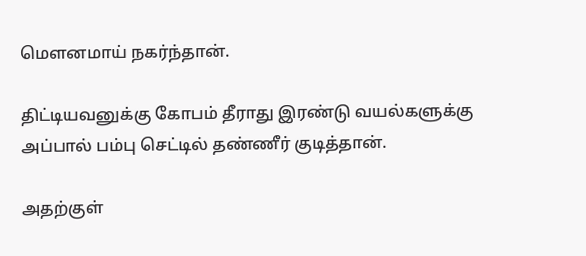மௌனமாய் நகர்ந்தான்.

திட்டியவனுக்கு கோபம் தீராது இரண்டு வயல்களுக்கு அப்பால் பம்பு செட்டில் தண்ணீர் குடித்தான்.

அதற்குள்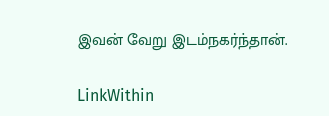இவன் வேறு இடம்நகர்ந்தான்.

LinkWithin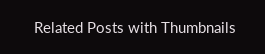Related Posts with Thumbnails